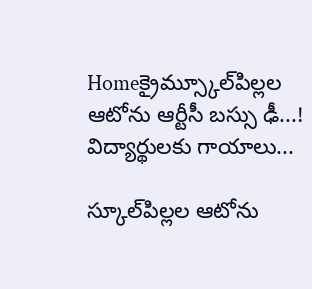Homeక్రైమ్స్కూల్‌పిల్లల ఆటోను ఆర్టీసీ బ‌స్సు ఢీ...! విద్యార్థుల‌కు గాయాలు...

స్కూల్‌పిల్లల ఆటోను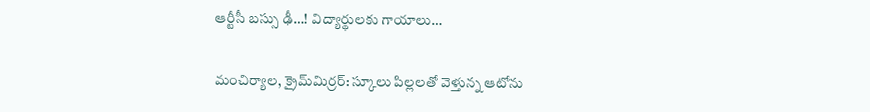ఆర్టీసీ బ‌స్సు ఢీ…! విద్యార్థుల‌కు గాయాలు…

మంచిర్యాల‌, క్రైమ్‌మిర్ర‌ర్‌: స్కూలు పిల్ల‌ల‌తో వెళ్తున్న ఆటోను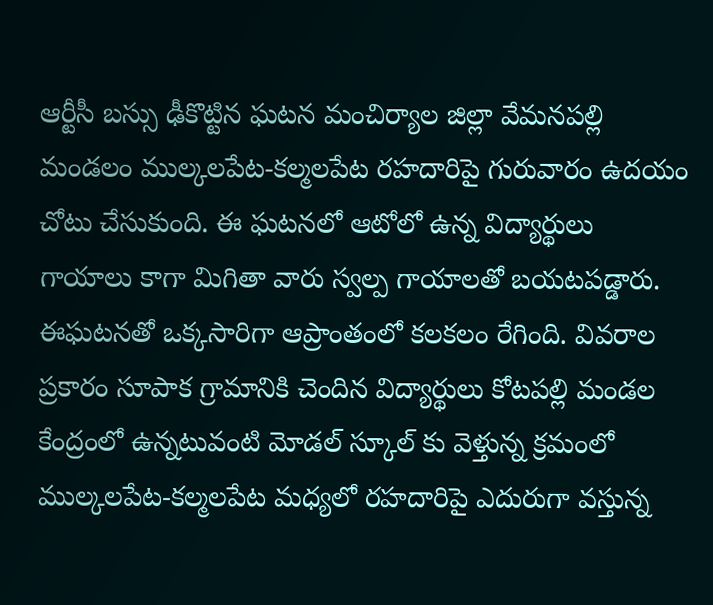ఆర్టీసీ బ‌స్సు ఢీకొట్టిన ఘ‌ట‌న మంచిర్యాల జిల్లా వేమ‌న‌ప‌ల్లి మండ‌లం ముల్క‌ల‌పేట‌-క‌ల్మ‌ల‌పేట ర‌హ‌దారిపై గురువారం ఉద‌యం చోటు చేసుకుంది. ఈ ఘ‌ట‌న‌లో ఆటోలో ఉన్న విద్యార్థులు గాయాలు కాగా మిగితా వారు స్వ‌ల్ప గాయాలతో బ‌య‌ట‌ప‌డ్డారు. ఈఘ‌ట‌న‌తో ఒక్క‌సారిగా ఆప్రాంతంలో క‌ల‌క‌లం రేగింది. వివ‌రాల ప్ర‌కారం సూపాక గ్రామానికి చెందిన విద్యార్థులు కోట‌ప‌ల్లి మండ‌ల కేంద్రంలో ఉన్న‌టువంటి మోడ‌ల్ స్కూల్ కు వెళ్తున్న క్ర‌మంలో ముల్క‌ల‌పేట-క‌ల్మ‌ల‌పేట మ‌ధ్యలో ర‌హ‌దారిపై ఎదురుగా వ‌స్తున్న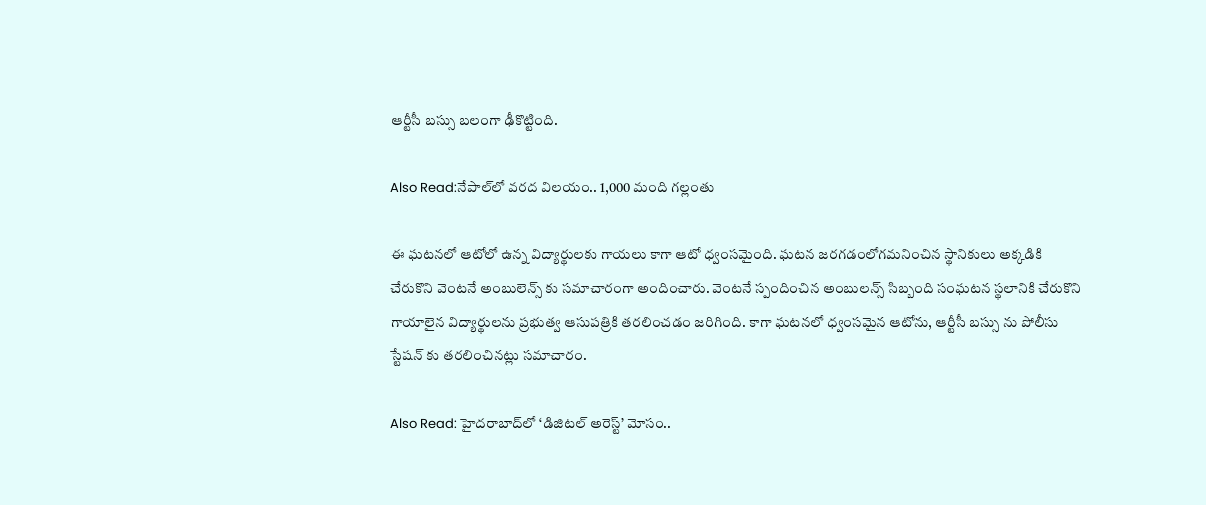ఆర్టీసీ బ‌స్సు బ‌లంగా ఢీకొట్టింది.

Also Read:నేపాల్‌లో వరద విలయం.. 1,000 మంది గల్లంతు

ఈ ఘ‌ట‌న‌లో ఆటోలో ఉన్న విద్యార్థులకు గాయ‌లు కాగా ఆటో ధ్వంసమైంది. ఘ‌ట‌న జ‌ర‌గ‌డంలోగ‌మ‌నించిన స్థానికులు అక్క‌డికి చేరుకొని వెంట‌నే అంబులెన్స్ కు స‌మాచారంగా అందించారు. వెంట‌నే స్పందించిన అంబుల‌న్స్ సిబ్బంది సంఘ‌ట‌న‌ స్థ‌లానికి చేరుకొని గాయాలైన విద్యార్థుల‌ను ప్ర‌భుత్వ ఆసుప‌త్రికి త‌ర‌లించ‌డం జ‌రిగింది. కాగా ఘ‌ట‌న‌లో ధ్వంస‌మైన ఆటోను, ఆర్టీసీ బ‌స్సు ను పోలీసు స్టేష‌న్ కు త‌ర‌లించిన‌ట్లు స‌మాచారం.

Also Read: హైదరాబాద్‌లో ‘డిజిటల్ అరెస్ట్’ మోసం..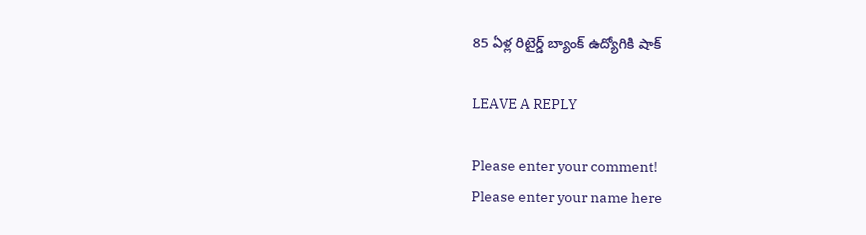85 ఏళ్ల రిటైర్డ్ బ్యాంక్ ఉద్యోగికి షాక్

LEAVE A REPLY

Please enter your comment!
Please enter your name here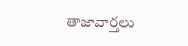తాజావార్తలు